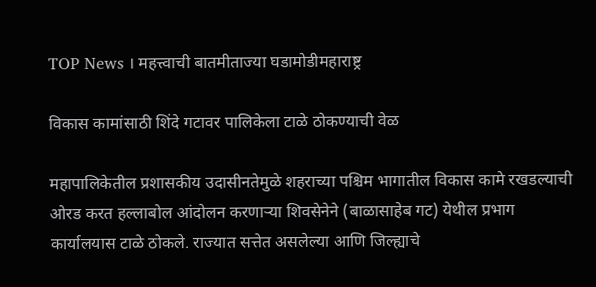TOP News । महत्त्वाची बातमीताज्या घडामोडीमहाराष्ट्र

विकास कामांसाठी शिंदे गटावर पालिकेला टाळे ठोकण्याची वेळ

महापालिकेतील प्रशासकीय उदासीनतेमुळे शहराच्या पश्चिम भागातील विकास कामे रखडल्याची ओरड करत हल्लाबोल आंदोलन करणाऱ्या शिवसेनेने (बाळासाहेब गट) येथील प्रभाग कार्यालयास टाळे ठोकले. राज्यात सत्तेत असलेल्या आणि जिल्ह्याचे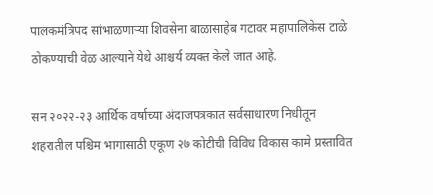पालकमंत्रिपद सांभाळणाऱ्या शिवसेना बाळासाहेब गटावर महापालिकेस टाळे ठोकण्याची वेळ आल्याने येथे आश्चर्य व्यक्त केले जात आहे.

सन २०२२-२३ आर्थिक वर्षाच्या अंदाजपत्रकात सर्वसाधारण निधीतून शहरातील पश्चिम भागासाठी एकूण २७ कोटीची विविध विकास कामे प्रस्तावित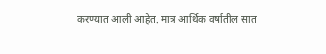करण्यात आली आहेत. मात्र आर्थिक वर्षातील सात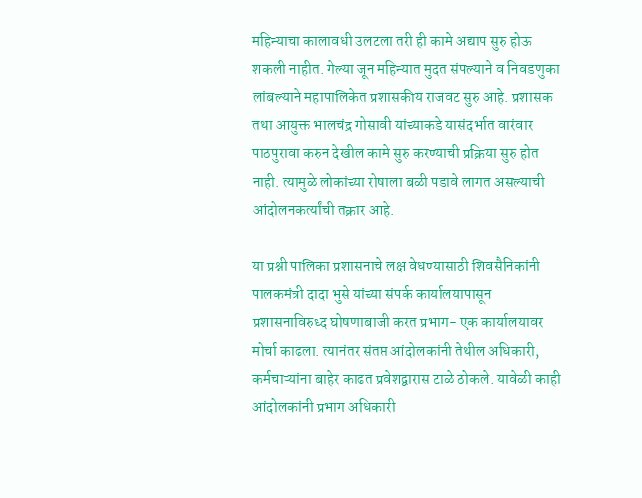महिन्याचा कालावधी उलटला तरी ही कामे अद्याप सुरु होऊ शकली नाहीत. गेल्या जून महिन्यात मुदत संपल्याने व निवडणुका लांबल्याने महापालिकेत प्रशासकीय राजवट सुरु आहे. प्रशासक तथा आयुक्त भालचंद्र गोसावी यांच्याकडे यासंदर्भात वारंवार पाठपुरावा करुन देखील कामे सुरु करण्याची प्रक्रिया सुरु होत नाही. त्यामुळे लोकांच्या रोषाला बळी पडावे लागत असल्याची आंदोलनकर्त्यांची तक्रार आहे.

या प्रश्नी पालिका प्रशासनाचे लक्ष वेधण्यासाठी शिवसैनिकांनी पालकमंत्री दादा भुसे यांच्या संपर्क कार्यालयापासून प्रशासनाविरुध्द घोषणाबाजी करत प्रभाग- एक कार्यालयावर मोर्चा काढला. त्यानंतर संतप्त आंदोलकांनी तेथील अधिकारी, कर्मचाऱ्यांना बाहेर काढत प्रवेशद्वारास टाळे ठोकले. यावेळी काही आंदोलकांनी प्रभाग अधिकारी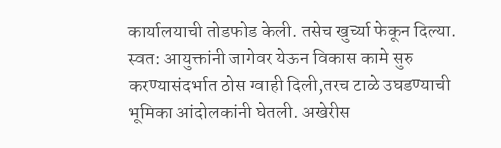कार्यालयाची तोडफोड केली. तसेच खुर्च्या फेकून दिल्या. स्वत: आयुक्तांनी जागेवर येऊन विकास कामे सुरु करण्यासंदर्भात ठोस ग्वाही दिली,तरच टाळे उघडण्याची भूमिका आंदोलकांनी घेतली. अखेरीस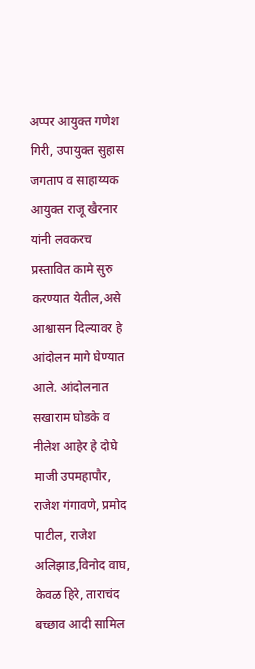अप्पर आयुक्त गणेश गिरी, उपायुक्त सुहास जगताप व साहाय्यक आयुक्त राजू खैरनार यांनी लवकरच प्रस्तावित कामे सुरु करण्यात येतील,असे आश्वासन दिल्यावर हे आंदोलन मागे घेण्यात आले. आंदोलनात सखाराम घोडके व नीलेश आहेर हे दोघे माजी उपमहापौर, राजेश गंगावणे, प्रमोद पाटील, राजेश अलिझाड,विनोद वाघ, केवळ हिरे, ताराचंद बच्छाव आदी सामिल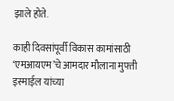झाले होते.

काही दिवसांपूर्वी विकास कामांसाठी ‘एमआयएम’चे आमदार मौलाना मुफ्ती इस्माईल यांच्या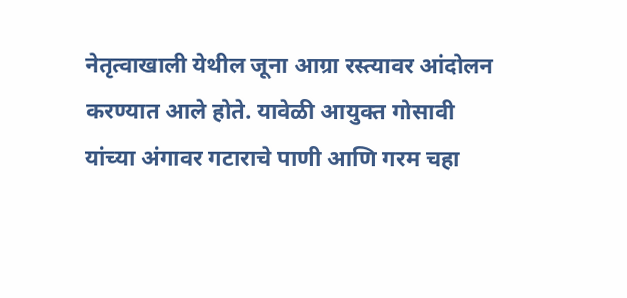नेतृत्वाखाली येथील जूना आग्रा रस्त्यावर आंदोलन करण्यात आले होते. यावेळी आयुक्त गोसावी यांच्या अंगावर गटाराचे पाणी आणि गरम चहा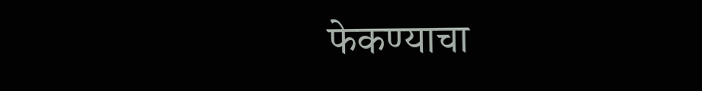फेकण्याचा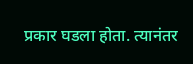प्रकार घडला होता. त्यानंतर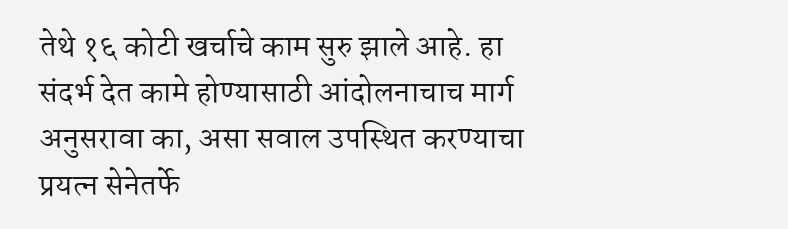तेथे १६ कोटी खर्चाचे काम सुरु झाले आहे. हा संदर्भ देत कामे होण्यासाठी आंदोलनाचाच मार्ग अनुसरावा का, असा सवाल उपस्थित करण्याचा प्रयत्न सेनेतर्फे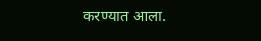करण्यात आला.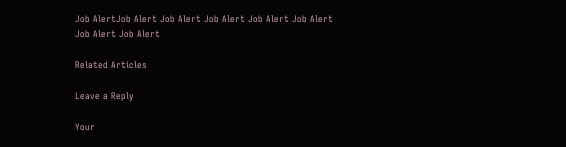Job AlertJob Alert Job Alert Job Alert Job Alert Job Alert Job Alert Job Alert

Related Articles

Leave a Reply

Your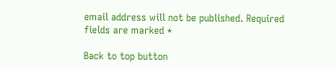email address will not be published. Required fields are marked *

Back to top button